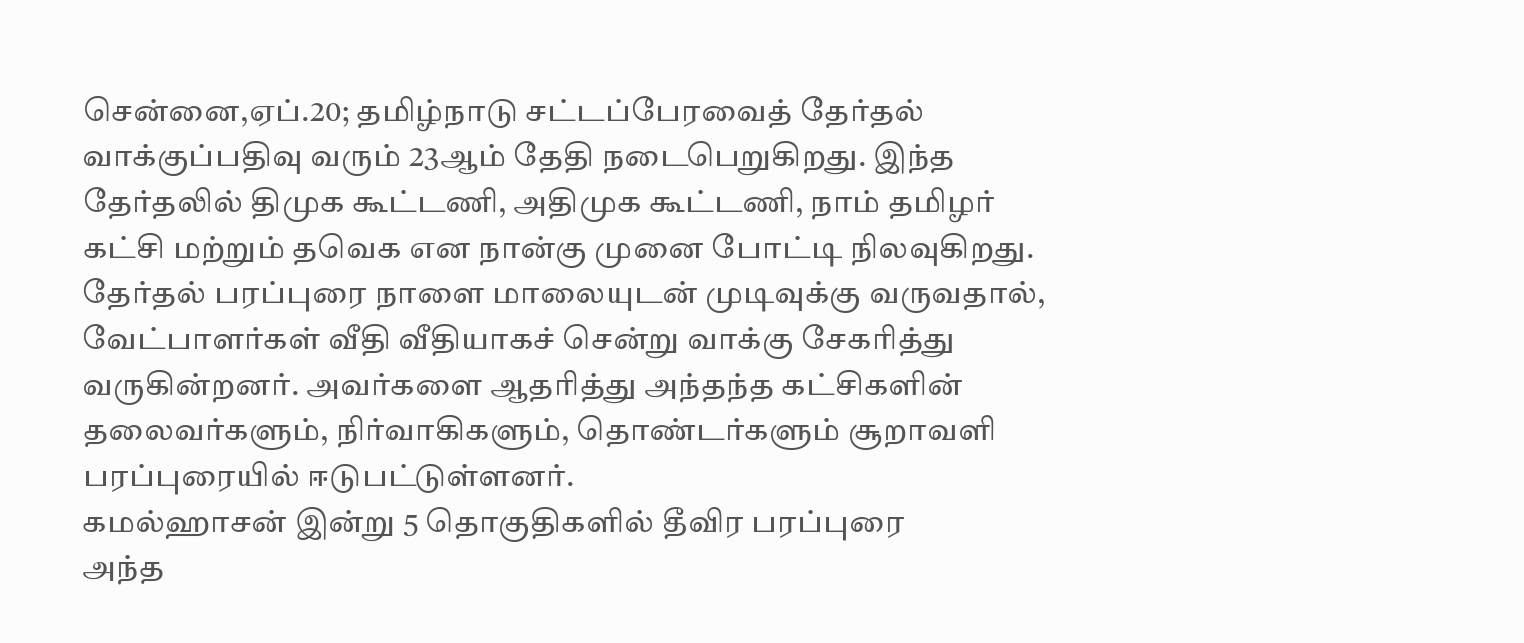சென்னை,ஏப்.20; தமிழ்நாடு சட்டப்பேரவைத் தேர்தல் வாக்குப்பதிவு வரும் 23ஆம் தேதி நடைபெறுகிறது. இந்த தேர்தலில் திமுக கூட்டணி, அதிமுக கூட்டணி, நாம் தமிழர் கட்சி மற்றும் தவெக என நான்கு முனை போட்டி நிலவுகிறது.
தேர்தல் பரப்புரை நாளை மாலையுடன் முடிவுக்கு வருவதால், வேட்பாளர்கள் வீதி வீதியாகச் சென்று வாக்கு சேகரித்து வருகின்றனர். அவர்களை ஆதரித்து அந்தந்த கட்சிகளின் தலைவர்களும், நிர்வாகிகளும், தொண்டர்களும் சூறாவளி பரப்புரையில் ஈடுபட்டுள்ளனர்.
கமல்ஹாசன் இன்று 5 தொகுதிகளில் தீவிர பரப்புரை
அந்த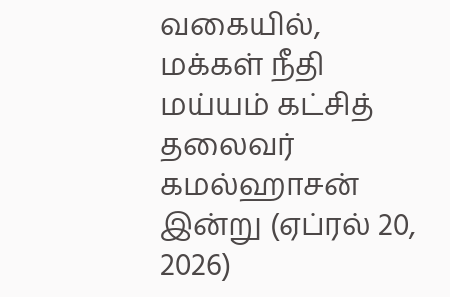வகையில், மக்கள் நீதி மய்யம் கட்சித் தலைவர் கமல்ஹாசன் இன்று (ஏப்ரல் 20, 2026)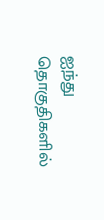ஐந்து தொகுதிகளில்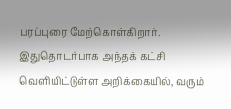பரப்புரை மேற்கொள்கிறார்.
இதுதொடர்பாக அந்தக் கட்சி வெளியிட்டுள்ள அறிக்கையில், வரும்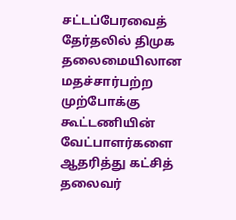சட்டப்பேரவைத் தேர்தலில் திமுக தலைமையிலான மதச்சார்பற்ற முற்போக்கு கூட்டணியின் வேட்பாளர்களை ஆதரித்து கட்சித் தலைவர்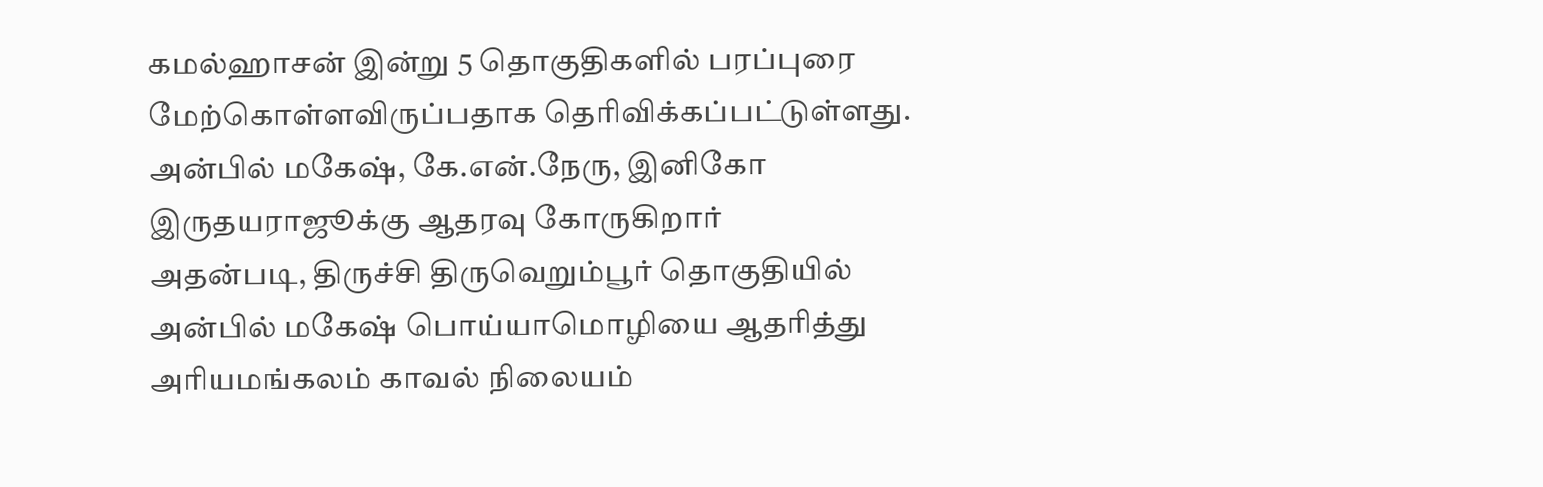கமல்ஹாசன் இன்று 5 தொகுதிகளில் பரப்புரை மேற்கொள்ளவிருப்பதாக தெரிவிக்கப்பட்டுள்ளது.
அன்பில் மகேஷ், கே.என்.நேரு, இனிகோ இருதயராஜூக்கு ஆதரவு கோருகிறார்
அதன்படி, திருச்சி திருவெறும்பூர் தொகுதியில் அன்பில் மகேஷ் பொய்யாமொழியை ஆதரித்து அரியமங்கலம் காவல் நிலையம்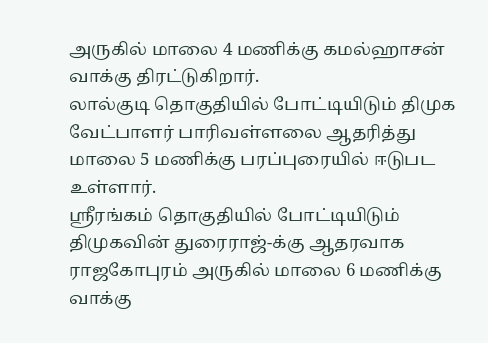அருகில் மாலை 4 மணிக்கு கமல்ஹாசன் வாக்கு திரட்டுகிறார்.
லால்குடி தொகுதியில் போட்டியிடும் திமுக வேட்பாளர் பாரிவள்ளலை ஆதரித்து மாலை 5 மணிக்கு பரப்புரையில் ஈடுபட உள்ளார்.
ஸ்ரீரங்கம் தொகுதியில் போட்டியிடும் திமுகவின் துரைராஜ்-க்கு ஆதரவாக ராஜகோபுரம் அருகில் மாலை 6 மணிக்கு வாக்கு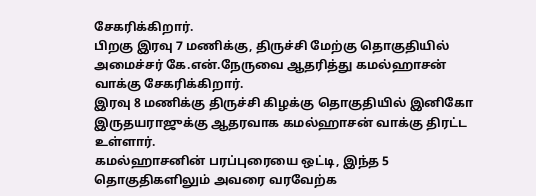சேகரிக்கிறார்.
பிறகு இரவு 7 மணிக்கு, திருச்சி மேற்கு தொகுதியில் அமைச்சர் கே.என்.நேருவை ஆதரித்து கமல்ஹாசன் வாக்கு சேகரிக்கிறார்.
இரவு 8 மணிக்கு திருச்சி கிழக்கு தொகுதியில் இனிகோ இருதயராஜுக்கு ஆதரவாக கமல்ஹாசன் வாக்கு திரட்ட உள்ளார்.
கமல்ஹாசனின் பரப்புரையை ஒட்டி, இந்த 5 தொகுதிகளிலும் அவரை வரவேற்க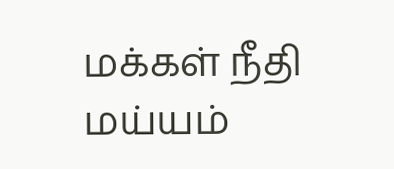மக்கள் நீதி மய்யம்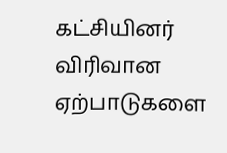கட்சியினர் விரிவான ஏற்பாடுகளை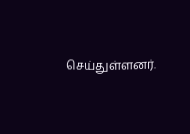செய்துள்ளனர்.